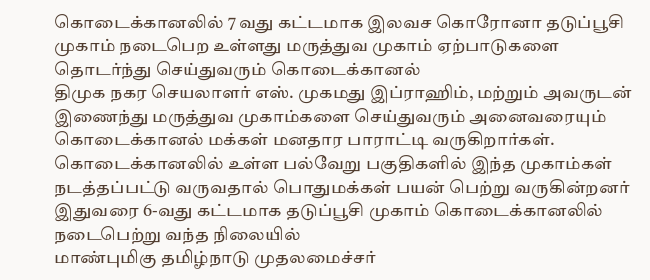கொடைக்கானலில் 7 வது கட்டமாக இலவச கொரோனா தடுப்பூசி முகாம் நடைபெற உள்ளது மருத்துவ முகாம் ஏற்பாடுகளை தொடர்ந்து செய்துவரும் கொடைக்கானல்
திமுக நகர செயலாளர் எஸ். முகமது இப்ராஹிம், மற்றும் அவருடன் இணைந்து மருத்துவ முகாம்களை செய்துவரும் அனைவரையும் கொடைக்கானல் மக்கள் மனதார பாராட்டி வருகிறார்கள். கொடைக்கானலில் உள்ள பல்வேறு பகுதிகளில் இந்த முகாம்கள் நடத்தப்பட்டு வருவதால் பொதுமக்கள் பயன் பெற்று வருகின்றனர் இதுவரை 6-வது கட்டமாக தடுப்பூசி முகாம் கொடைக்கானலில் நடைபெற்று வந்த நிலையில்
மாண்புமிகு தமிழ்நாடு முதலமைச்சர்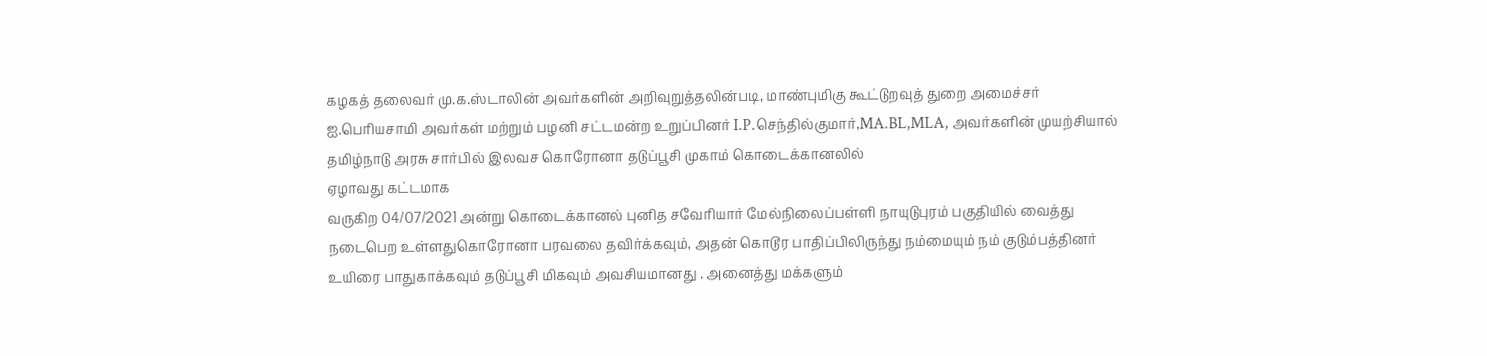கழகத் தலைவர் மு.க.ஸ்டாலின் அவர்களின் அறிவுறுத்தலின்படி, மாண்புமிகு கூட்டுறவுத் துறை அமைச்சர் ஐ.பெரியசாமி அவர்கள் மற்றும் பழனி சட்டமன்ற உறுப்பினர் I.P.செந்தில்குமார்,MA.BL,MLA, அவர்களின் முயற்சியால் தமிழ்நாடு அரசு சார்பில் இலவச கொரோனா தடுப்பூசி முகாம் கொடைக்கானலில்
ஏழாவது கட்டமாக
வருகிற 04/07/2021 அன்று கொடைக்கானல் புனித சவேரியார் மேல்நிலைப்பள்ளி நாயுடுபுரம் பகுதியில் வைத்து நடைபெற உள்ளதுகொரோனா பரவலை தவிர்க்கவும், அதன் கொடூர பாதிப்பிலிருந்து நம்மையும் நம் குடும்பத்தினர் உயிரை பாதுகாக்கவும் தடுப்பூசி மிகவும் அவசியமானது . அனைத்து மக்களும்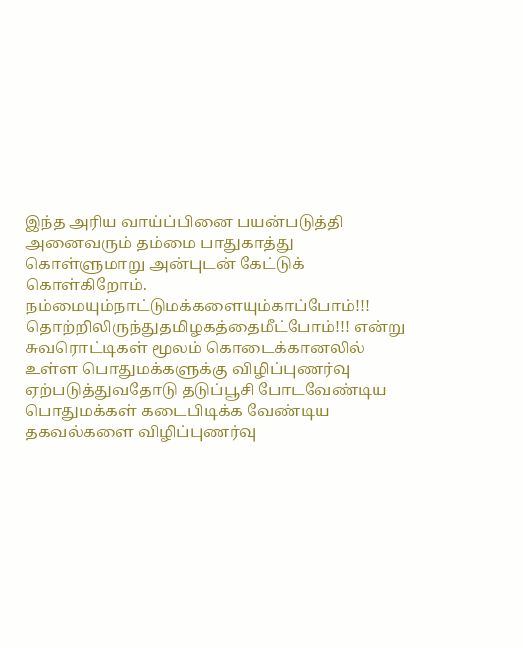இந்த அரிய வாய்ப்பினை பயன்படுத்தி அனைவரும் தம்மை பாதுகாத்து கொள்ளுமாறு அன்புடன் கேட்டுக் கொள்கிறோம்.
நம்மையும்நாட்டுமக்களையும்காப்போம்!!! தொற்றிலிருந்துதமிழகத்தைமீட்போம்!!! என்று சுவரொட்டிகள் மூலம் கொடைக்கானலில் உள்ள பொதுமக்களுக்கு விழிப்புணர்வு ஏற்படுத்துவதோடு தடுப்பூசி போடவேண்டிய பொதுமக்கள் கடைபிடிக்க வேண்டிய தகவல்களை விழிப்புணர்வு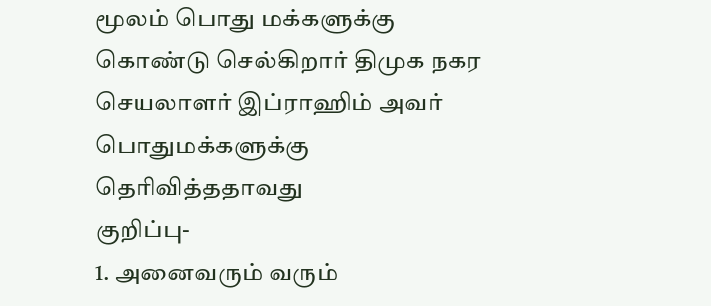மூலம் பொது மக்களுக்கு கொண்டு செல்கிறார் திமுக நகர செயலாளர் இப்ராஹிம் அவர் பொதுமக்களுக்கு தெரிவித்ததாவது
குறிப்பு-
1. அனைவரும் வரும்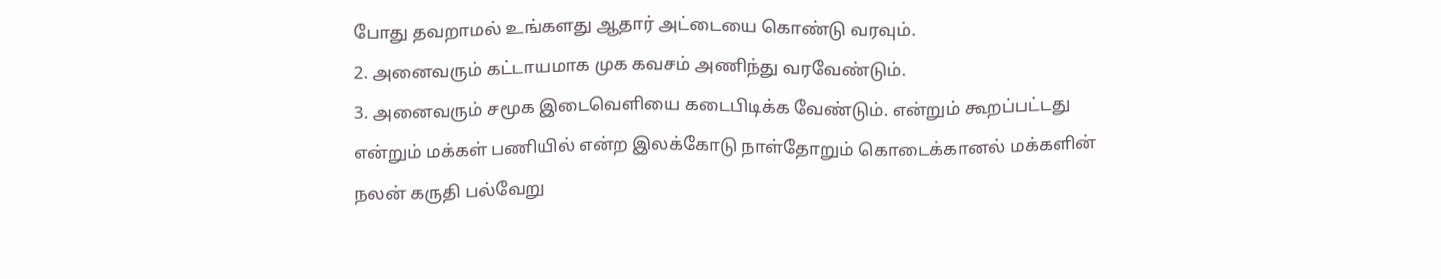போது தவறாமல் உங்களது ஆதார் அட்டையை கொண்டு வரவும்.
2. அனைவரும் கட்டாயமாக முக கவசம் அணிந்து வரவேண்டும்.
3. அனைவரும் சமூக இடைவெளியை கடைபிடிக்க வேண்டும். என்றும் கூறப்பட்டது
என்றும் மக்கள் பணியில் என்ற இலக்கோடு நாள்தோறும் கொடைக்கானல் மக்களின் நலன் கருதி பல்வேறு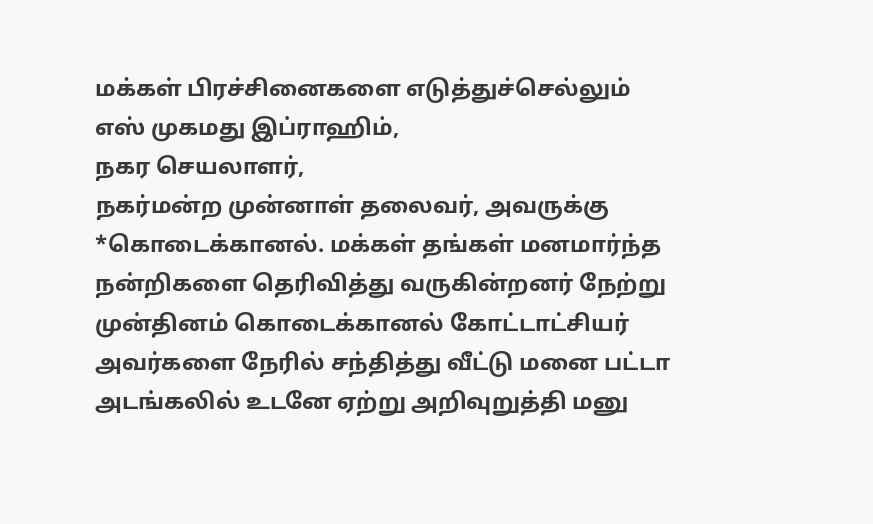மக்கள் பிரச்சினைகளை எடுத்துச்செல்லும்
எஸ் முகமது இப்ராஹிம்,
நகர செயலாளர்,
நகர்மன்ற முன்னாள் தலைவர், அவருக்கு
*கொடைக்கானல். மக்கள் தங்கள் மனமார்ந்த நன்றிகளை தெரிவித்து வருகின்றனர் நேற்று முன்தினம் கொடைக்கானல் கோட்டாட்சியர் அவர்களை நேரில் சந்தித்து வீட்டு மனை பட்டா அடங்கலில் உடனே ஏற்று அறிவுறுத்தி மனு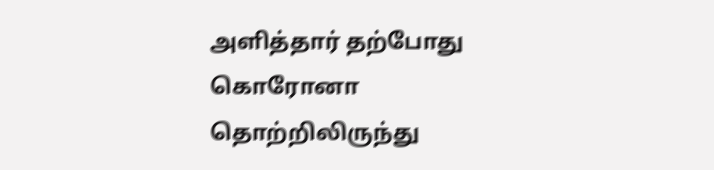அளித்தார் தற்போது கொரோனா தொற்றிலிருந்து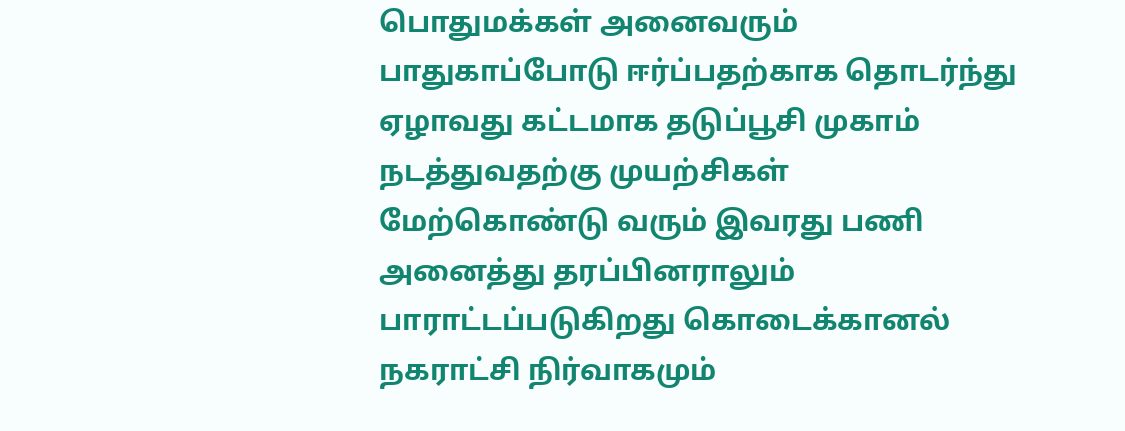பொதுமக்கள் அனைவரும் பாதுகாப்போடு ஈர்ப்பதற்காக தொடர்ந்து ஏழாவது கட்டமாக தடுப்பூசி முகாம் நடத்துவதற்கு முயற்சிகள் மேற்கொண்டு வரும் இவரது பணி அனைத்து தரப்பினராலும் பாராட்டப்படுகிறது கொடைக்கானல் நகராட்சி நிர்வாகமும்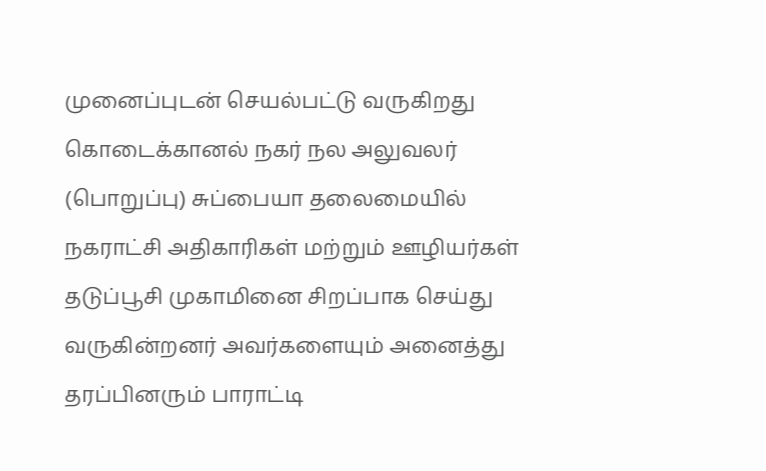முனைப்புடன் செயல்பட்டு வருகிறது கொடைக்கானல் நகர் நல அலுவலர் (பொறுப்பு) சுப்பையா தலைமையில் நகராட்சி அதிகாரிகள் மற்றும் ஊழியர்கள் தடுப்பூசி முகாமினை சிறப்பாக செய்து வருகின்றனர் அவர்களையும் அனைத்து தரப்பினரும் பாராட்டி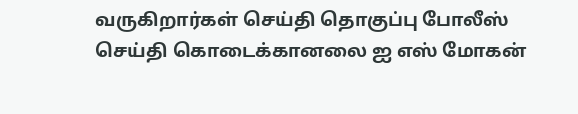வருகிறார்கள் செய்தி தொகுப்பு போலீஸ் செய்தி கொடைக்கானலை ஐ எஸ் மோகன்